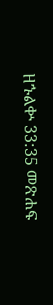ዘኁልቍ 33:35 መጽሐፍ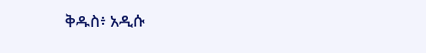ቅዱስ፥ አዲሱ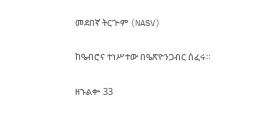መደበኛ ትርጒም (NASV)

ከዔብሮና ተነሥተው በዔጽዮንጋብር ሰፈሩ።

ዘኁልቍ 33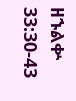ዘኁልቍ 33:30-43